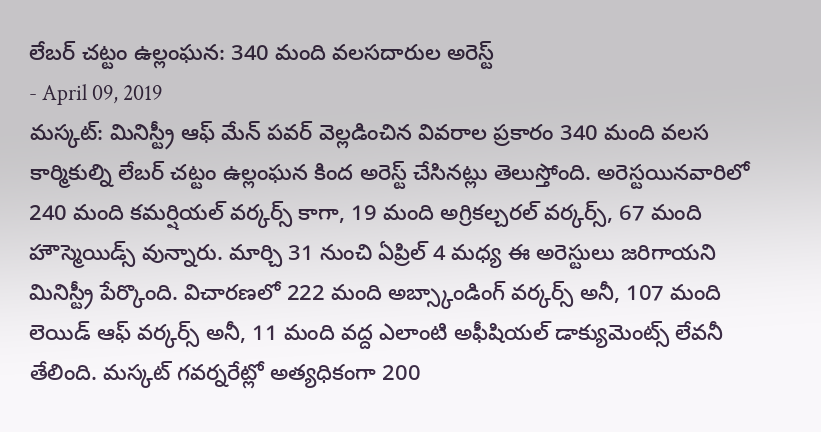లేబర్ చట్టం ఉల్లంఘన: 340 మంది వలసదారుల అరెస్ట్
- April 09, 2019
మస్కట్: మినిస్ట్రీ ఆఫ్ మేన్ పవర్ వెల్లడించిన వివరాల ప్రకారం 340 మంది వలస కార్మికుల్ని లేబర్ చట్టం ఉల్లంఘన కింద అరెస్ట్ చేసినట్లు తెలుస్తోంది. అరెస్టయినవారిలో 240 మంది కమర్షియల్ వర్కర్స్ కాగా, 19 మంది అగ్రికల్చరల్ వర్కర్స్, 67 మంది హౌస్మెయిడ్స్ వున్నారు. మార్చి 31 నుంచి ఏప్రిల్ 4 మధ్య ఈ అరెస్టులు జరిగాయని మినిస్ట్రీ పేర్కొంది. విచారణలో 222 మంది అబ్స్కాండింగ్ వర్కర్స్ అనీ, 107 మంది లెయిడ్ ఆఫ్ వర్కర్స్ అనీ, 11 మంది వద్ద ఎలాంటి అఫీషియల్ డాక్యుమెంట్స్ లేవనీ తేలింది. మస్కట్ గవర్నరేట్లో అత్యధికంగా 200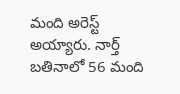మంది అరెస్ట్ అయ్యారు. నార్త్ బతినాలో 56 మంది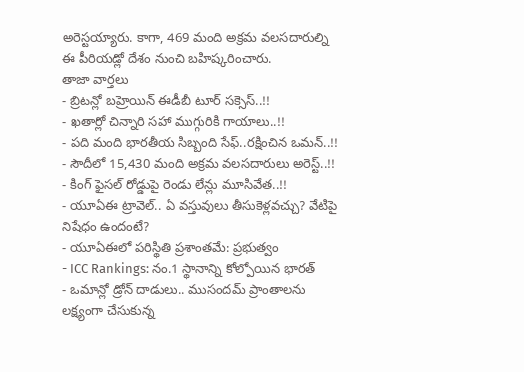అరెస్టయ్యారు. కాగా, 469 మంది అక్రమ వలసదారుల్ని ఈ పీరియడ్లో దేశం నుంచి బహిష్కరించారు.
తాజా వార్తలు
- బ్రిటన్లో బహ్రెయిన్ ఈడీబీ టూర్ సక్సెస్..!!
- ఖతార్లో చిన్నారి సహా ముగ్గురికి గాయాలు..!!
- పది మంది భారతీయ సిబ్బంది సేఫ్..రక్షించిన ఒమన్..!!
- సౌదీలో 15,430 మంది అక్రమ వలసదారులు అరెస్ట్..!!
- కింగ్ ఫైసల్ రోడ్డుపై రెండు లేన్లు మూసివేత..!!
- యూఏఈ ట్రావెల్.. ఏ వస్తువులు తీసుకెళ్లవచ్చు? వేటిపై నిషేధం ఉందంటే?
- యూఏఈలో పరిస్థితి ప్రశాంతమే: ప్రభుత్వం
- ICC Rankings: నం.1 స్థానాన్ని కోల్పోయిన భారత్
- ఒమాన్లో డ్రోన్ దాడులు.. ముసందమ్ ప్రాంతాలను లక్ష్యంగా చేసుకున్న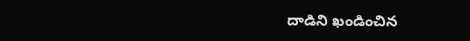దాడిని ఖండించిన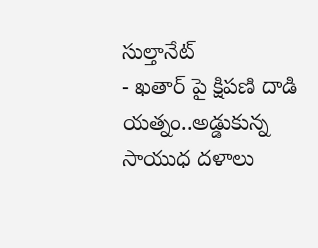సుల్తానేట్
- ఖతార్ పై క్షిపణి దాడి యత్నం..అడ్డుకున్న సాయుధ దళాలు